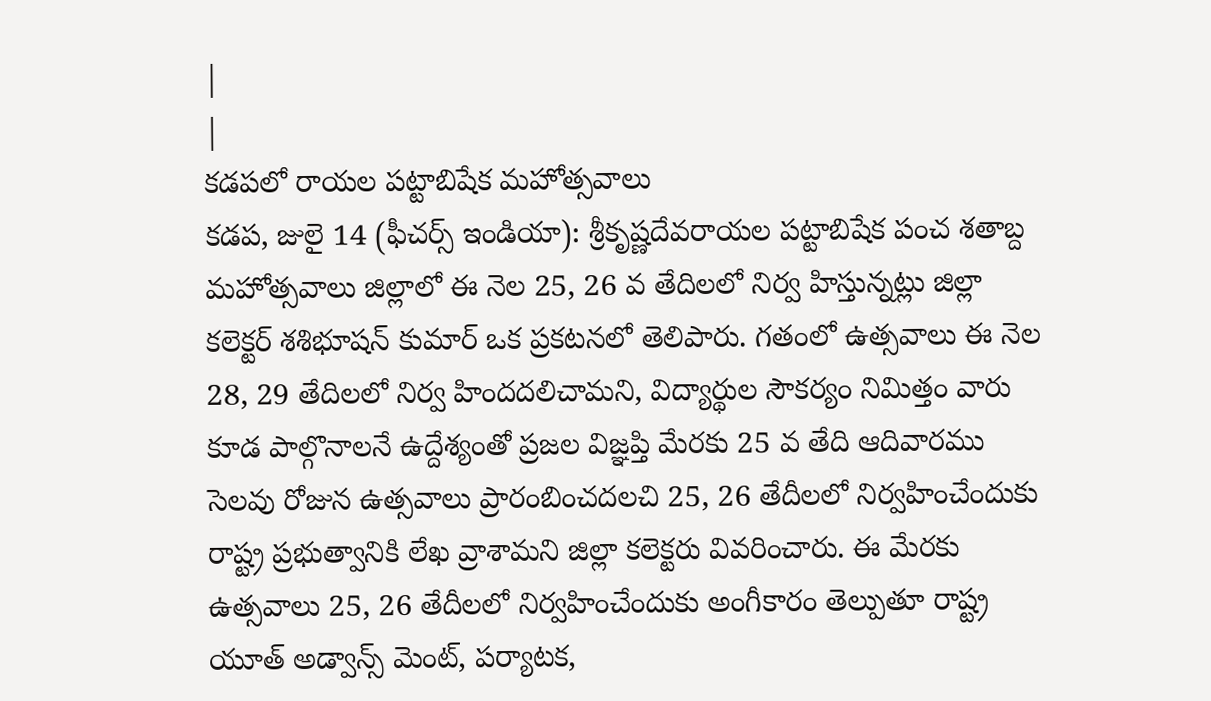|
|
కడపలో రాయల పట్టాబిషేక మహోత్సవాలు
కడప, జులై 14 (ఫీచర్స్ ఇండియా): శ్రీకృష్ణదేవరాయల పట్టాబిషేక పంచ శతాబ్ద మహోత్సవాలు జిల్లాలో ఈ నెల 25, 26 వ తేదిలలో నిర్వ హిస్తున్నట్లు జిల్లా కలెక్టర్ శశిభూషన్ కుమార్ ఒక ప్రకటనలో తెలిపారు. గతంలో ఉత్సవాలు ఈ నెల 28, 29 తేదిలలో నిర్వ హిందదలిచామని, విద్యార్థుల సౌకర్యం నిమిత్తం వారు కూడ పాల్గొనాలనే ఉద్దేశ్యంతో ప్రజల విజ్ఞప్తి మేరకు 25 వ తేది ఆదివారము సెలవు రోజున ఉత్సవాలు ప్రారంబించదలచి 25, 26 తేదీలలో నిర్వహించేందుకు రాష్ట్ర ప్రభుత్వానికి లేఖ వ్రాశామని జిల్లా కలెక్టరు వివరించారు. ఈ మేరకు ఉత్సవాలు 25, 26 తేదీలలో నిర్వహించేందుకు అంగీకారం తెల్పుతూ రాష్ట్ర యూత్ అడ్వాన్స్ మెంట్, పర్యాటక,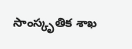సాంస్కృతిక శాఖ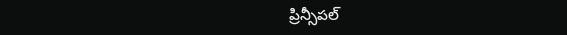ప్రిన్సీపల్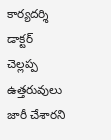కార్యదర్శి డాక్టర్ చెల్లప్ప ఉత్తరువులు జారీ చేశారని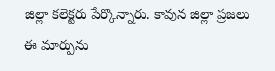జిల్లా కలెక్టరు పేర్కొన్నారు. కావున జిల్లా ప్రజలు ఈ మార్పును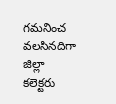గమనించ వలసినదిగా జిల్లా కలెక్టరు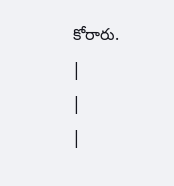కోరారు.
|
|
|